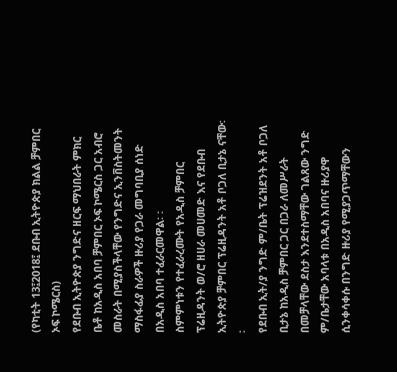(የካቲት 13፤2018፤ ደቡብ ኢትዮጵያ ክልል ቻምበር ኦፍ ኮሜርስ)
የደቡብ ኢትዮጵያ ንግድና ዘርፍ ማህበራት ምክር ቤቶ ከአዲስ አበባ ቻምበር ኦፍ ኮሜርስ ጋር አብሮ መስራት በሚያስችላቸው የንግድና ኢንቨስትመንት ማስፋፊያ ስራዎች ዙሪያ የጋራ መግባቢያ ሰነድ በአዲስ አበባ ተፈራርመዋል፡ ፡
ስምምነቱን የተፈራረሙት የአዲስ ቻምበር ፕሬዚዳንት ወ/ሮ ዘሀራ መሀመድ እና የደቡብ ኢትዮጵያ ቻምበር ፕሬዚዳንት አቶ ቦጋለ ቢታኔ ናቸው፡ ፡
የደቡብ ኢት/ያ ንግድ ም/ቤት ፕሬዝደንት አቶ ቦጋለ ቢታኔ ከአዲስ ቻምበር ጋር በጋራ ለመሥራት በመቻላቸው ደስታ እንደተስማቸው ገልጸው ንግድ ም/ቤታቸው አባላቱ በአዲስ አበባና ዙሪያዋ ሲንቀሳቀሱ በንግድ ዙሪያ የሚያጋጥማቸውን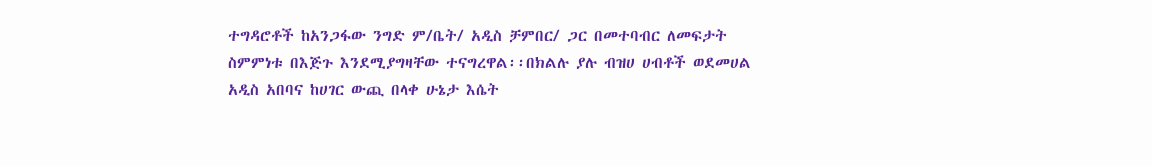ተግዳሮቶች ከአንጋፋው ንግድ ም/ቤት/ አዲስ ቻምበር/ ጋር በመተባብር ለመፍታት ስምምነቱ በእጅጉ እንደሚያግዛቸው ተናግረዋል፡፡በክልሉ ያሉ ብዝሀ ሀብቶች ወደመሀል አዲስ አበባና ከሀገር ውጪ በላቀ ሁኔታ እሴት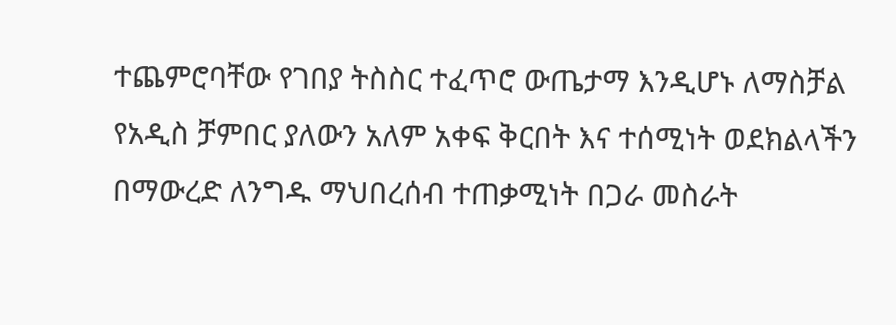ተጨምሮባቸው የገበያ ትስስር ተፈጥሮ ውጤታማ እንዲሆኑ ለማስቻል የአዲስ ቻምበር ያለውን አለም አቀፍ ቅርበት እና ተሰሚነት ወደክልላችን በማውረድ ለንግዱ ማህበረሰብ ተጠቃሚነት በጋራ መስራት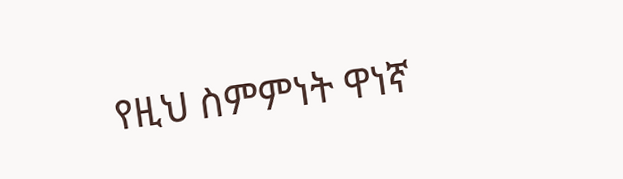የዚህ ስምምነት ዋነኛ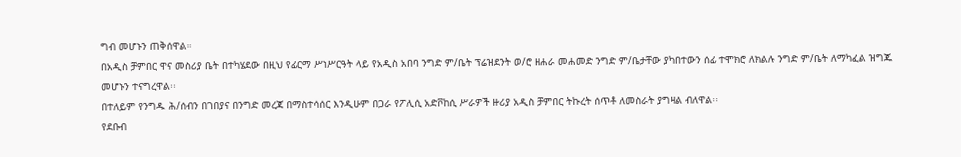ግብ መሆኑን ጠቅሰዋል።
በአዲስ ቻምበር ዋና መስሪያ ቤት በተካሄደው በዚህ የፊርማ ሥነሥርዓት ላይ የአዲስ አበባ ንግድ ም/ቤት ፕሬዝደንት ወ/ሮ ዘሐራ መሐመድ ንግድ ም/ቤታቸው ያካበተውን ሰፊ ተሞክሮ ለክልሉ ንግድ ም/ቤት ለማካፈል ዝግጁ መሆኑን ተናግረዋል፡፡
በተለይም የንግዱ ሕ/ሰብን በገበያና በንግድ መረጃ በማስተሳሰር እንዲሁም በጋራ የፖሊሲ አድቮከሲ ሥራዎች ዙሪያ አዲስ ቻምበር ትኩረት ሰጥቶ ለመስራት ያግዛል ብለዋል፡፡
የደቡብ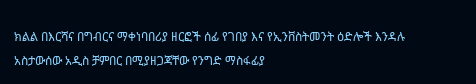ክልል በእርሻና በግብርና ማቀነባበሪያ ዘርፎች ሰፊ የገበያ እና የኢንቨስትመንት ዕድሎች እንዳሉ አስታውሰው አዲስ ቻምበር በሚያዘጋጃቸው የንግድ ማስፋፊያ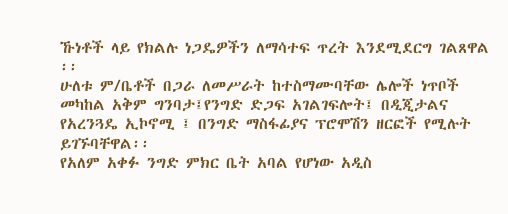ኹነቶች ላይ የክልሉ ነጋዴዎችን ለማሳተፍ ጥረት እንደሚደርግ ገልጸዋል ፡፡
ሁለቱ ም/ቤቶች በጋራ ለመሥራት ከተስማሙባቸው ሌሎች ነጥቦች መካከል አቅም ግንባታ፤የንግድ ድጋፍ አገልገፍሎት፤ በዲጂታልና የአረንጓዴ ኢኮኖሚ ፤ በንግድ ማስፋፊያና ፕሮሞሽን ዘርፎች የሚሉት ይገኙባቸዋል፡፡
የአለም አቀፉ ንግድ ምክር ቤት አባል የሆነው አዲስ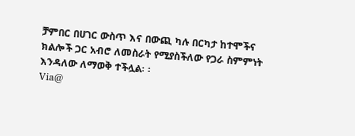ቻምበር በሀገር ውስጥ እና በውጪ ካሉ በርካታ ከተሞችና ክልሎች ጋር አብሮ ለመስራት የሚያስችለው የጋራ ስምምነት እንዳለው ለማወቅ ተችሏል፡ ፡
Via@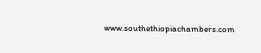www.southethiopiachambers.com